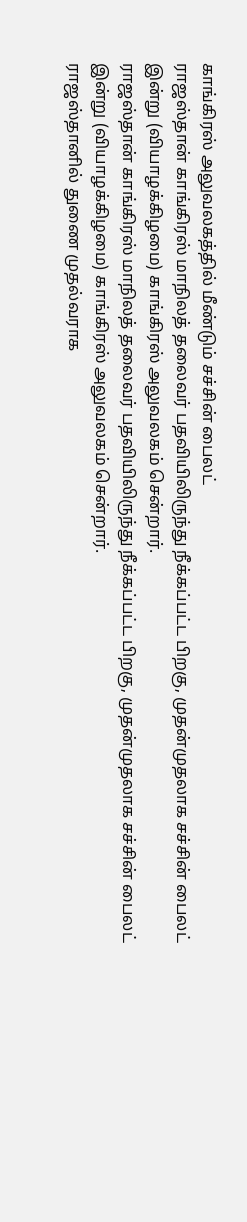காங்கிரஸ் அலுவலகத்தில் மீண்டும் சச்சின் பைலட்
ராஜஸ்தான் காங்கிரஸ் மாநிலத் தலைவர் பதவியிலிருந்து நீக்கப்பட்ட பிறகு, முதன்முதலாக சச்சின் பைலட் இன்று (வியாழக்கிழமை) காங்கிரஸ் அலுவலகம் சென்றார்.
ராஜஸ்தான் காங்கிரஸ் மாநிலத் தலைவர் பதவியிலிருந்து நீக்கப்பட்ட பிறகு, முதன்முதலாக சச்சின் பைலட் இன்று (வியாழக்கிழமை) காங்கிரஸ் அலுவலகம் சென்றார்.
ராஜஸ்தானில் துணை முதல்வராக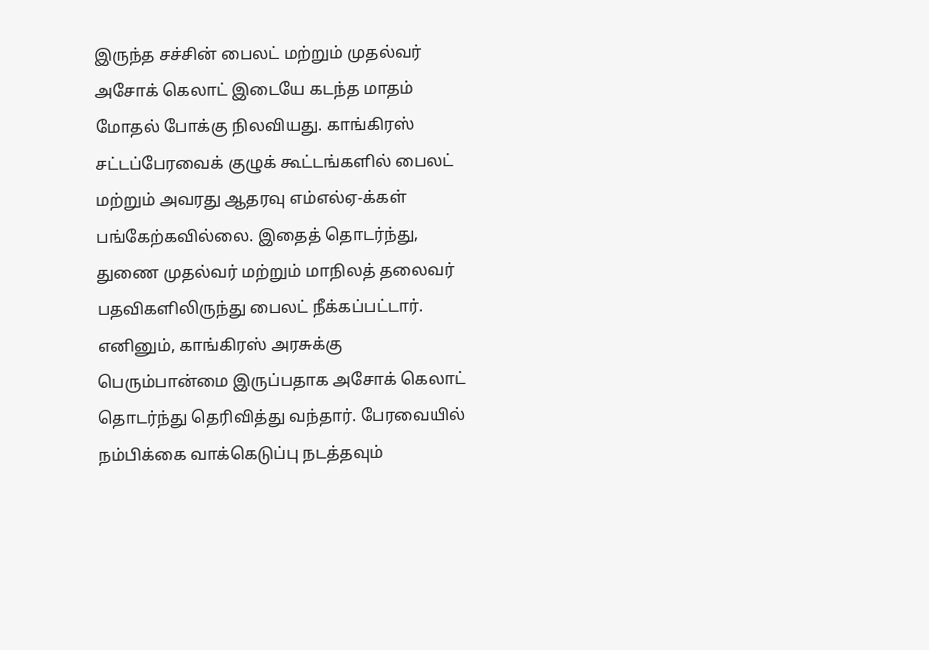இருந்த சச்சின் பைலட் மற்றும் முதல்வர் அசோக் கெலாட் இடையே கடந்த மாதம் மோதல் போக்கு நிலவியது. காங்கிரஸ் சட்டப்பேரவைக் குழுக் கூட்டங்களில் பைலட் மற்றும் அவரது ஆதரவு எம்எல்ஏ-க்கள் பங்கேற்கவில்லை. இதைத் தொடர்ந்து, துணை முதல்வர் மற்றும் மாநிலத் தலைவர் பதவிகளிலிருந்து பைலட் நீக்கப்பட்டார்.
எனினும், காங்கிரஸ் அரசுக்கு பெரும்பான்மை இருப்பதாக அசோக் கெலாட் தொடர்ந்து தெரிவித்து வந்தார். பேரவையில் நம்பிக்கை வாக்கெடுப்பு நடத்தவும்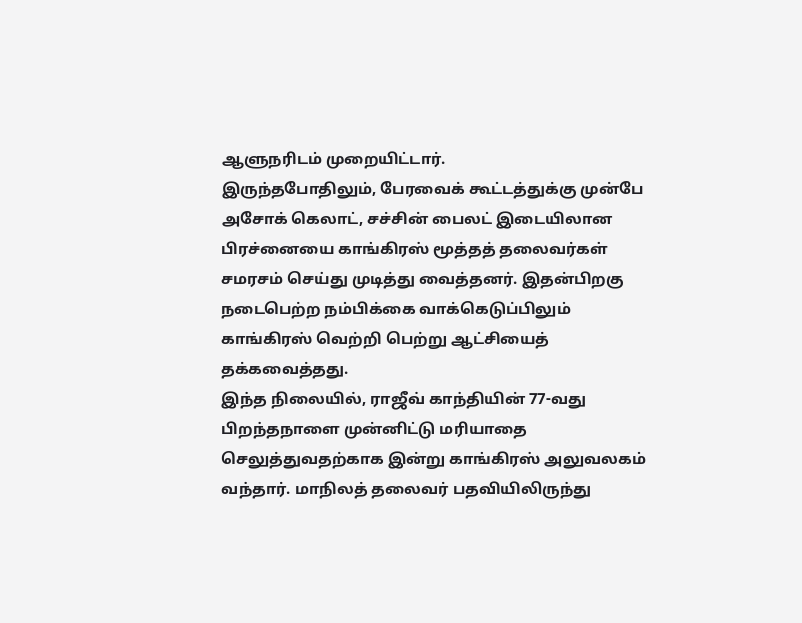ஆளுநரிடம் முறையிட்டார்.
இருந்தபோதிலும், பேரவைக் கூட்டத்துக்கு முன்பே அசோக் கெலாட், சச்சின் பைலட் இடையிலான பிரச்னையை காங்கிரஸ் மூத்தத் தலைவர்கள் சமரசம் செய்து முடித்து வைத்தனர். இதன்பிறகு நடைபெற்ற நம்பிக்கை வாக்கெடுப்பிலும் காங்கிரஸ் வெற்றி பெற்று ஆட்சியைத் தக்கவைத்தது.
இந்த நிலையில், ராஜீவ் காந்தியின் 77-வது பிறந்தநாளை முன்னிட்டு மரியாதை செலுத்துவதற்காக இன்று காங்கிரஸ் அலுவலகம் வந்தார். மாநிலத் தலைவர் பதவியிலிருந்து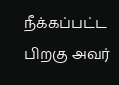நீக்கப்பட்ட பிறகு அவர்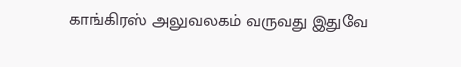காங்கிரஸ் அலுவலகம் வருவது இதுவே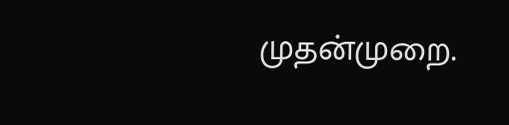முதன்முறை.